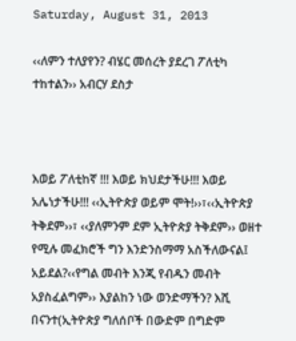Saturday, August 31, 2013

‹‹ለምን ተለያየን? ብሄር መሰረት ያደረገ ፖለቲካ ተከተልን›› አብርሃ ደስታ



እወይ ፖለቲከኛ !!! እወይ ክህደታችሁ!!! እወይ አሌነታችሁ!!! ‹‹ኢትዮጵያ ወይም ሞት!››፣‹‹ኢትዮጵያ ትቅደም››፣ ‹‹ያለምንም ደም ኢትዮጵያ ትቅደም›› ወዘተ የሚሉ መፈክሮች ግን እንድንስማማ አስችለውናል፤ አይደል?‹‹የግል መብት እንጂ የብዱን መብት አያስፈልግም›› እያልከን ነው ወንድማችን? እሺ በናንተ(ኢትዮጵያ ግለሰቦች በውድም በግድም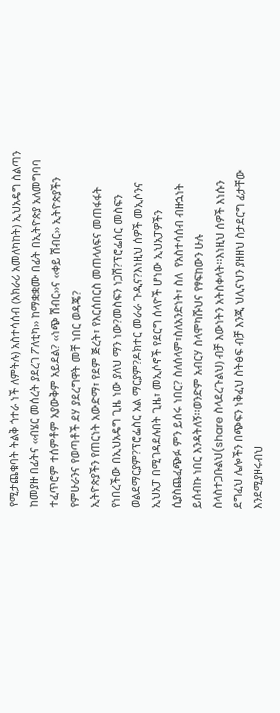የሚታጨቁባት ትልቅ ጎተራ ነች ለምትሉ) አስተሳሰብ (አክራሪ አመለካከት) ኢህአዴግ ስልጣን ከመያዙ በፊትና ‹‹ብሄር መሰረት ያደረገ ፖለቲካ›› ከማቋቋሙ በፊት በኢትዮጵያ አለመግባባ ተፈጥሮም ተሰምቶም አያውቅም አይደል? ‹‹ነጭ ሽብር››ና ‹‹ቀይ ሽብር›› ኢትዮጵያችን የምሁራንና የወጣቶች ደሃ ያደረግዋት መቸ ነበር ወዳጄ?
ኢትዮጵያችን የጠርነት አውድማ፣ የደም ጅረት፣ የእርሰበርስ መጠላለፍና መጠፋፋት የነበረችው በኢህአዴግ ጊዜ ነው ያለህ ማን ነው?መስፍን ነጋሽ?ፕሮፌሰር መስፍን ወልደማርያም?ፕሮፌስር አል ማርያም?ዶክተር መራራ ጉዲና?እነዚህ ሰዎች መኢሶንና ኢህአፓ በሚገዳደሉበት ጊዜ፣ መኢሶኖች የደርግ ሰላዮች ሆነው ኢህአፓዎችን ሲያስጨፈጭፉ ምን ይሰሩ ነበር? ስለሰላም፣ስለአንድነት፣ ስለ  የአስተሳሰብ ብዙኋነት ይሰብኩ ነበር እንዳትለኝ፡፡ወንድም አብርሃ ስላሞካሹህና የፃፍከውን ሁሉ ስላስተጋቡልህ(share ስላደረጉልህ) ብቻ እውነትን አትስቀላት፡፡እነዚህ ሰዎች እነሱን ደግፈህ ሌሎችን በጭፍን ነቅፈህ ስትፅፍ ብቻ እንጂ ህሊናህን ያዘዘህ ስታደርግ ፊታቸው እንደሚያዞሩብህ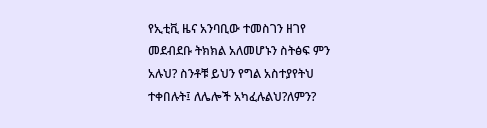የኢቲቪ ዜና አንባቢው ተመስገን ዘገየ መደብደቡ ትክክል አለመሆኑን ስትፅፍ ምን አሉህ? ስንቶቹ ይህን የግል አስተያየትህ ተቀበሉት፤ ለሌሎች አካፈሉልህ?ለምን?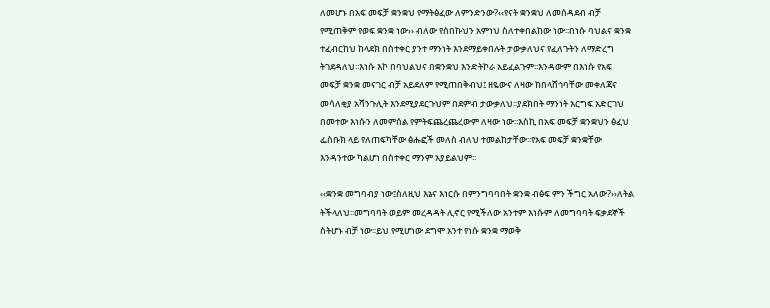ለመሆኑ በአፍ መፍቻ ቋንቋህ የማትፅፈው ለምንድንው?‹‹የናት ቋንቋህ ለመሰዳደብ ብቻ የሚጠቅም የወፍ ቋንቋ ነው›› ብለው የሰበኩህን አምነህ ስለተቀበልከው ነው፡፡በነሱ ባህልና ቋንቋ ተፈብርከህ ከላደክ በስተቀር ያንተ ማንነት እንደማይቀበሉት ታውቃለህና የፈለጉትን ለማድረግ ትገደዳለህ፡፡እነሱ እኮ በባህልህና በቋንቋህ እንድትኮራ አይፈልጉም፡፡እንዳውም በእነሱ የአፍ መፍቻ ቋንቋ መናገር ብቻ አይደለም የሚጠበቅብህ፤ ዘዬውና ለዛው ከበላሸኅባቸው መቀለጃና መሳለቂያ አሻንጉሊት እንደሚያደርጉህም በደምብ ታውቃለህ፡፡ያደክበት ማንነት እርግፍ አድርገህ በመተው እነሱን ለመምሰል የምትፍጨረጨረውም ለዛው ነው፡፡እስኪ በአፍ መፍቻ ቋንቋህን ፅፈህ ፌስቡክ ላይ የለጠፍካቸው ፅሑፎች መለስ ብለህ ተመልከታቸው፡፡የአፍ መፍቻ ቋንቋቸው እንዳንተው ካልሆነ በስተቀር ማንም አያይልህም፡፡

‹‹ቋንቋ መግባብያ ነው፤ስለዚህ እኔና እነርሱ በምንግባባበት ቋንቋ ብፅፍ ምን ችግር አለው?››ለትል ትችላለህ፡፡መግባባት ወይም መረዳዳት ሊኖር የሚችለው አንተም እነሱም ለመግባባት ፍቃደኞች ስትሆኑ ብቻ ነው፡፡ይህ የሚሆነው ደግሞ አንተ የነሱ ቋንቋ ማወቅ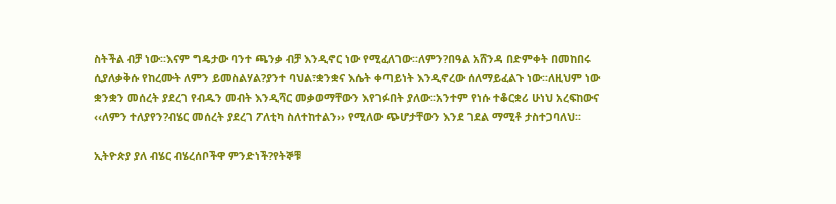ስትችል ብቻ ነው፡፡እናም ግዴታው ባንተ ጫንቃ ብቻ እንዲኖር ነው የሚፈለገው፡፡ለምን?በዓል አሸንዳ በድምቀት በመከበሩ ሲያለቃቅሱ የከረሙት ለምን ይመስልሃል?ያንተ ባህል፣ቋንቋና እሴት ቀጣይነት እንዲኖረው ሰለማይፈልጉ ነው፡፡ለዚህም ነው ቋንቋን መሰረት ያደረገ የብዱን መብት እንዲሻር መቃወማቸውን እየገፉበት ያለው፡፡አንተም የነሱ ተቆርቋሪ ሁነህ አረፍከውና ‹‹ለምን ተለያየን?ብሄር መሰረት ያደረገ ፖለቲካ ስለተከተልን›› የሚለው ጭሆታቸውን እንደ ገደል ማሚቶ ታስተጋባለህ፡፡

ኢትዮጵያ ያለ ብሄር ብሄረሰቦችዋ ምንድነች?የትኞቹ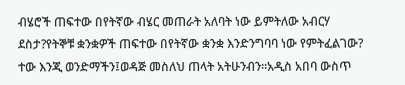ብሄሮች ጠፍተው በየትኛው ብሄር መጠራት አለባት ነው ይምትለው አብርሃ ደስታ?የትኞቹ ቋንቋዎች ጠፍተው በየትኛው ቋንቋ እንድንግባባ ነው የምትፈልገው? ተው እንጂ ወንድማችን፤ወዳጅ መስለህ ጠላት አትሁንብን፡፡አዲስ አበባ ውስጥ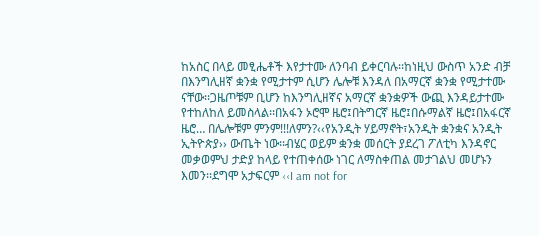ከአስር በላይ መፂሔቶች እየታተሙ ለንባብ ይቀርባሉ፡፡ከነዚህ ውስጥ አንድ ብቻ በእንግሊዘኛ ቋንቋ የሚታተም ሲሆን ሌሎቹ እንዳለ በአማርኛ ቋንቋ የሚታተሙ ናቸው፡፡ጋዜጦቹም ቢሆን ከእንግሊዘኛና አማርኛ ቋንቋዎች ውጪ እንዳይታተሙ የተከለከለ ይመስላል፡፡በአፋን ኦሮሞ ዜሮ፤በትግርኛ ዜሮ፤በሱማልኛ ዜሮ፤በአፋርኛ ዜሮ… በሌሎቹም ምንም!!!ለምን?‹‹የአንዲት ሃይማኖት፣አንዲት ቋንቋና አንዲት ኢትዮጵያ›› ውጤት ነው፡፡ብሄር ወይም ቋንቋ መሰርት ያደረገ ፖለቲካ እንዳኖር መቃወምህ ታድያ ከላይ የተጠቀሰው ነገር ለማስቀጠል መታገልህ መሆኑን እመን፡፡ደግሞ አታፍርም ‹‹I am not for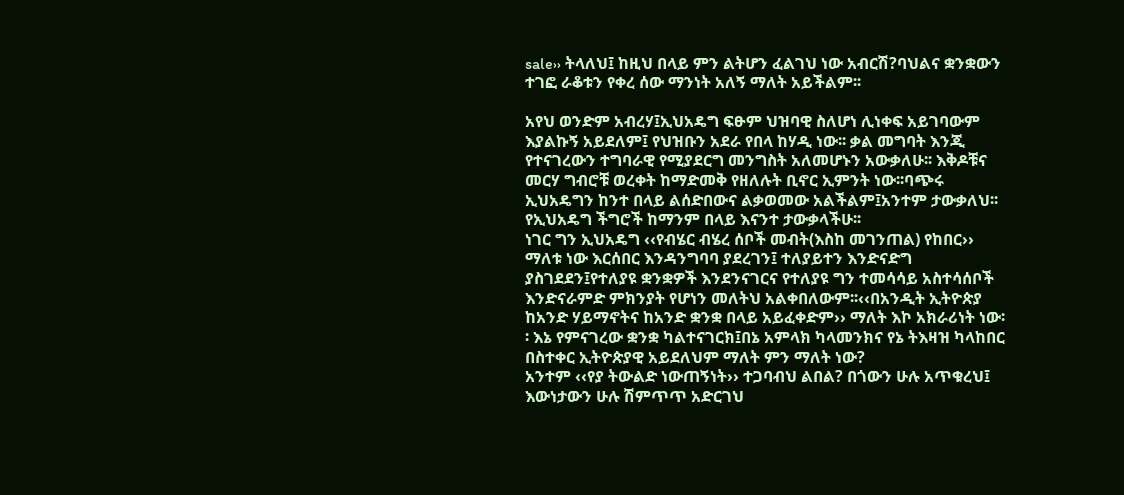sale›› ትላለህ፤ ከዚህ በላይ ምን ልትሆን ፈልገህ ነው አብርሽ?ባህልና ቋንቋውን ተገፎ ራቆቱን የቀረ ሰው ማንነት አለኝ ማለት አይችልም፡፡

አየህ ወንድም አብረሃ፤ኢህአዴግ ፍፁም ህዝባዊ ስለሆነ ሊነቀፍ አይገባውም እያልኩኝ አይደለም፤ የህዝቡን አደራ የበላ ከሃዲ ነው፡፡ ቃል መግባት እንጂ የተናገረውን ተግባራዊ የሚያደርግ መንግስት አለመሆኑን አውቃለሁ፡፡ እቅዶቹና መርሃ ግብሮቹ ወረቀት ከማድመቅ የዘለሉት ቢኖር ኢምንት ነው፡፡ባጭሩ ኢህአዴግን ከንተ በላይ ልሰድበውና ልቃወመው አልችልም፤አንተም ታውቃለህ፡፡የኢህአዴግ ችግሮች ከማንም በላይ እናንተ ታውቃላችሁ፡፡
ነገር ግን ኢህአዴግ ‹‹የብሄር ብሄረ ሰቦች መብት(እስከ መገንጠል) የከበር›› ማለቱ ነው እርሰበር እንዳንግባባ ያደረገን፤ ተለያይተን እንድናድግ ያስገደደን፤የተለያዩ ቋንቋዎች እንደንናገርና የተለያዩ ግን ተመሳሳይ አስተሳሰቦች እንድናራምድ ምክንያት የሆነን መለትህ አልቀበለውም፡፡‹‹በአንዲት ኢትዮጵያ ከአንድ ሃይማኖትና ከአንድ ቋንቋ በላይ አይፈቀድም›› ማለት እኮ አክራሪነት ነው፡፡ እኔ የምናገረው ቋንቋ ካልተናገርክ፤በኔ አምላክ ካላመንክና የኔ ትእዛዝ ካላከበር በስተቀር ኢትዮጵያዊ አይደለህም ማለት ምን ማለት ነው?
አንተም ‹‹የያ ትውልድ ነውጠኝነት›› ተጋባብህ ልበል? በጎውን ሁሉ አጥቁረህ፤ እውነታውን ሁሉ ሽምጥጥ አድርገህ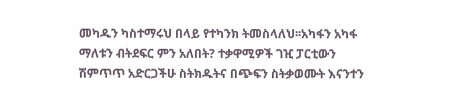መካዱን ካስተማሩህ በላይ የተካንክ ትመስላለህ፡፡አካፋን አካፋ ማለቱን ብትደፍር ምን አለበት? ተቃዋሚዎች ገዢ ፓርቲውን ሽምጥጥ አድርጋችሁ ስትክዱትና በጭፍን ስትቃወሙት እናንተን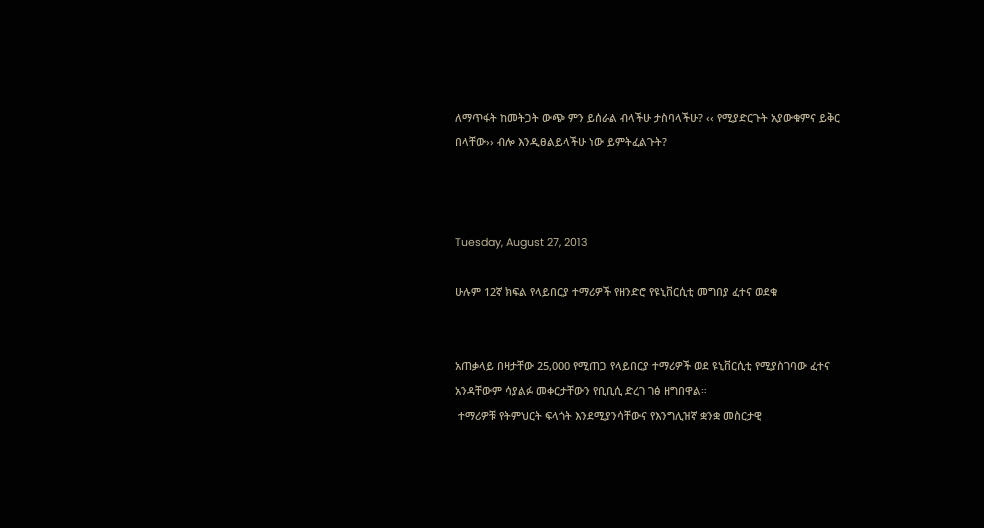ለማጥፋት ከመትጋት ውጭ ምን ይሰራል ብላችሁ ታስባላችሁ? ‹‹ የሚያድርጉት አያውቁምና ይቅር በላቸው›› ብሎ እንዲፀልይላችሁ ነው ይምትፈልጉት?



Tuesday, August 27, 2013

ሁሉም 12ኛ ክፍል የላይበርያ ተማሪዎች የዘንድሮ የዩኒቨርሲቲ መግበያ ፈተና ወደቁ


አጠቃላይ በዛታቸው 25,000 የሚጠጋ የላይበርያ ተማሪዎች ወደ ዩኒቨርሲቲ የሚያስገባው ፈተና አንዳቸውም ሳያልፉ መቀርታቸውን የቢቢሲ ድረገ ገፅ ዘግበዋል።
 ተማሪዎቹ የትምህርት ፍላጎት እንደሚያንሳቸውና የእንግሊዝኛ ቋንቋ መስርታዊ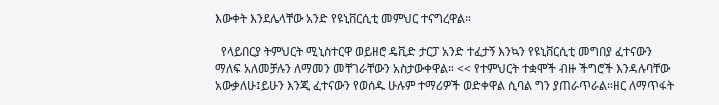እውቀት እንደሌላቸው አንድ የዩኒቨርሲቲ መምህር ተናግረዋል።

  የላይበርያ ትምህርት ሚኒስተርዋ ወይዘሮ ዴቪድ ታርፓ አንድ ተፈታኝ እንኳን የዩኒቨርሲቲ መግበያ ፈተናውን ማለፍ አለመቻሉን ለማመን መቸገራቸውን አስታውቀዋል። << የተምህርት ተቋሞች ብዙ ችግሮች እንዳሉባቸው አውቃለሁ፤ይሁን እንጂ ፈተናውን የወሰዱ ሁሉም ተማሪዎች ወድቀዋል ሲባል ግን ያጠራጥራል።ዘር ለማጥፋት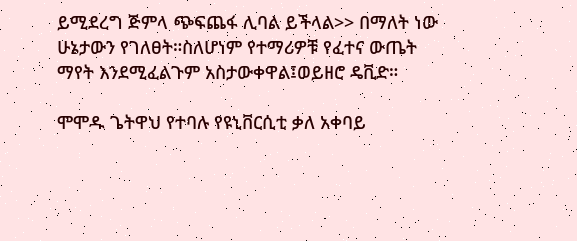ይሚደረግ ጅምላ ጭፍጨፋ ሊባል ይችላል>> በማለት ነው ሁኔታውን የገለፀት።ስለሆነም የተማሪዎቹ የፈተና ውጤት ማየት እንደሚፈልጉም አስታውቀዋል፤ወይዘሮ ዴቪድ።

ሞሞዱ ጌትዋህ የተባሉ የዩኒቨርሲቲ ቃለ አቀባይ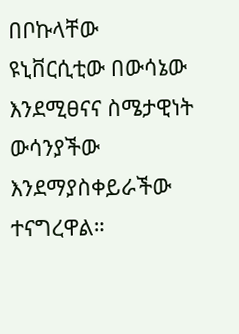በቦኩላቸው ዩኒቨርሲቲው በውሳኔው እንደሚፀናና ስሜታዊነት ውሳንያችው እንደማያስቀይራችው ተናግረዋል።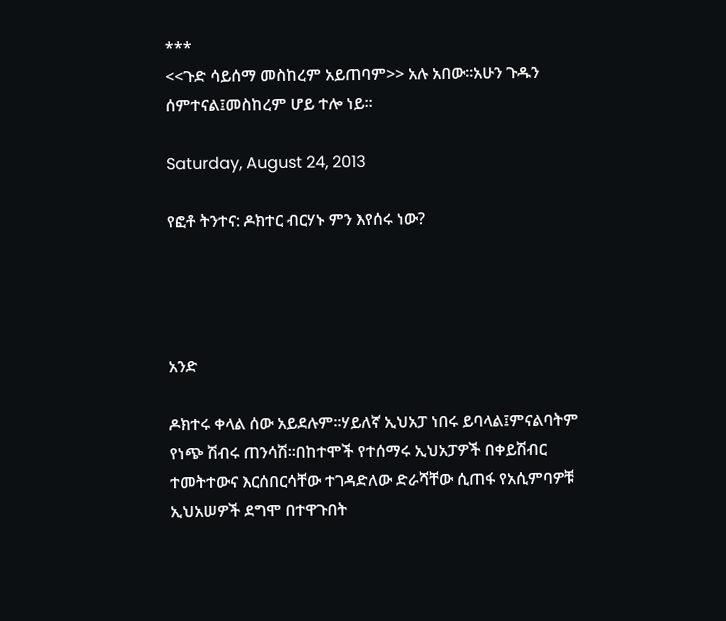***
<<ጉድ ሳይሰማ መስከረም አይጠባም>> አሉ አበው።አሁን ጉዱን ሰምተናል፤መስከረም ሆይ ተሎ ነይ።

Saturday, August 24, 2013

የፎቶ ትንተና: ዶክተር ብርሃኑ ምን እየሰሩ ነው?




አንድ

ዶክተሩ ቀላል ሰው አይደሉም፡፡ሃይለኛ ኢህአፓ ነበሩ ይባላል፤ምናልባትም የነጭ ሽብሩ ጠንሳሽ፡፡በከተሞች የተሰማሩ ኢህአፓዎች በቀይሽብር ተመትተውና እርሰበርሳቸው ተገዳድለው ድራሻቸው ሲጠፋ የአሲምባዎቹ ኢህአሠዎች ደግሞ በተዋጉበት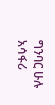ግንባር ሁሉ አሳፋሪ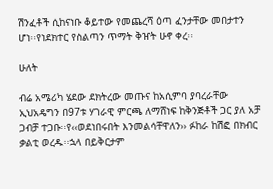ሽንፈቶች ሲከናነቡ ቆይተው የመጨረሻ ዕጣ ፈንታቸው መበታተን ሆነ፡፡የነደክተር የስልጣን ጥማት ቅዠት ሁኖ ቀረ፡፡

ሁለት

ብሬ አሜሪካ ሄደው ደክትረው መጡና ከአሲምባ ያባረራቸው ኢህአዴግን በ97ቱ ሃገራዊ ምርጫ ለማሸነፍ ከቅንጅቶች ጋር ያለ አቻ ጋብቻ ተጋቡ፡፡የ‹‹ወደነበሩበት እንመልሳቸዋለን›› ፉከራ ከሽፎ በክብር ቃልቲ ወረዱ፡፡ኋላ በይቅርታም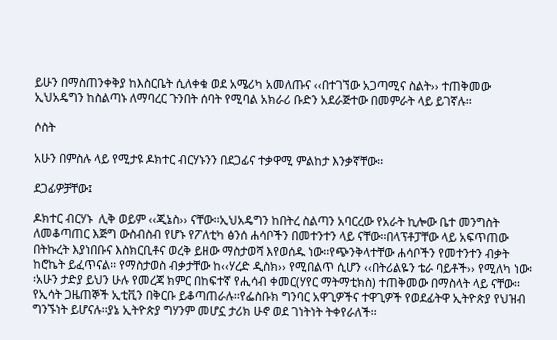ይሁን በማስጠንቀቅያ ከእስርቤት ሲለቀቁ ወደ አሜሪካ አመለጡና ‹‹በተገኘው አጋጣሚና ስልት›› ተጠቅመው ኢህአዴግን ከስልጣኑ ለማባረር ጉንበት ሰባት የሚባል አክራሪ ቡድን አደራጅተው በመምራት ላይ ይገኛሉ፡፡

ሶስት

አሁን በምስሉ ላይ የሚታዩ ዶክተር ብርሃኑንን በደጋፊና ተቃዋሚ ምልከታ እንቃኛቸው፡፡

ደጋፊዎቻቸው፤

ዶክተር ብርሃኑ  ሊቅ ወይም ‹‹ጂኔስ›› ናቸው፡፡ኢህአዴግን ከበትረ ስልጣን አባርረው የአራት ኪሎው ቤተ መንግስት ለመቆጣጠር እጅግ ውስብስብ የሆኑ የፖለቲካ ፅንሰ ሐሳቦችን በመተንተን ላይ ናቸው፡፡በላፕቶፓቸው ላይ አፍጥጠው በትኩረት እያነበቡና እስክርቢቶና ወረቅ ይዘው ማስታወሻ እየወሰዱ ነው፡፡የጭንቅላተቸው ሐሳቦችን የመተንተን ብቃት ከሮኬት ይፈጥናል፡፡ የማስታወስ ብቃታቸው ከ‹‹ሃረድ ዲስክ›› የሚበልጥ ሲሆን ‹‹በትሪልዬን ቴራ ባይቶች›› የሚለካ ነው፡፡አሁን ታድያ ይህን ሁሉ የመረጃ ክምር በከፍተኛ የሒሳብ ቀመር(ሃየር ማትማቲክስ) ተጠቅመው በማስላት ላይ ናቸው፡፡የኢሳት ጋዜጠኞች ኢቲቪን በቅርቡ ይቆጣጠራሉ፡፡የፌስቡክ ግንባር አዋጊዎችና ተዋጊዎች የወደፊትዋ ኢትዮጵያ የህዝብ ግንኙነት ይሆናሉ፡፡ያኔ ኢትዮጵያ ግሃንም መሆኗ ታሪክ ሁኖ ወደ ገነትነት ትቀየራለች፡፡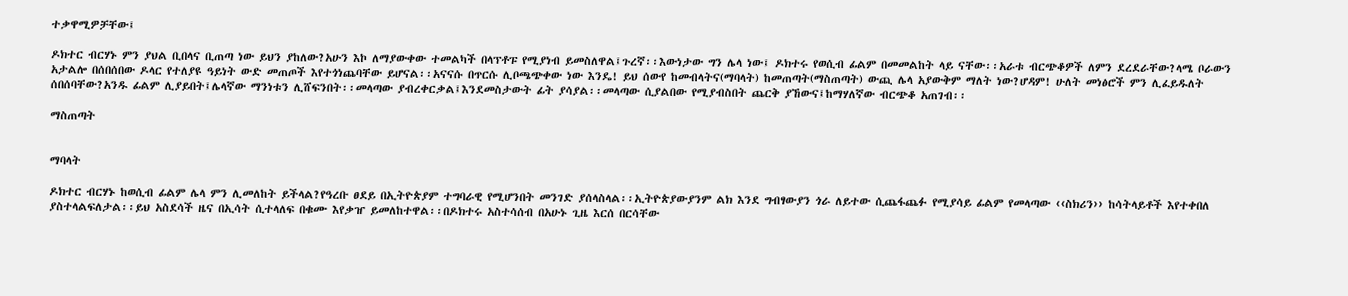ተቃዋሚዎቻቸው፤

ዶክተር ብርሃኑ ምን ያህል ቢበላና ቢጠጣ ነው ይህን ያከለው?አሁን እኮ ለማያውቀው ተመልካች በላፕቶፑ የሚያነብ ይመስለዋል፤ጉረኛ፡፡እውነታው ግን ሌላ ነው፤ ዶክተሩ የወሲብ ፊልም በመመልከት ላይ ናቸው፡፡አራቱ ብርጭቆዎች ለምን ደረደራቸው?ላሜ ቦራውን አታልሎ በሰበሰበው ዶላር የተለያዩ ዓይነት ውድ መጠጦች እየተጎነጨባቸው ይሆናል፡፡አናናሱ በጥርሱ ሊቦጫጭቀው ነው እንዴ! ይህ ሰውየ ከመብላትና(ማባላት) ከመጠጣት(ማስጠጣት) ውጪ ሌላ አያውቅም ማለት ነው?ሆዳም! ሁለት መነፅሮች ምን ሊፈይዱለት ሰበሰባቸው?አንዱ ፊልም ሊያይበት፤ሌላኛው ማንነቱን ሊሸፍንበት፡፡መላጣው ያብረቀርቃል፤እንደመስታውት ፊት ያሳያል፡፡መላጣው ሲያልበው የሚያብስበት ጨርቅ ያኸውና፤ከማሃለኛው ብርጭቆ አጠገብ፡፡

ማስጠጣት


ማባላት

ዶክተር ብርሃኑ ከወሲብ ፊልም ሌላ ምን ሊመለከት ይችላል?የዓረቡ ፀደይ በኢትዮጵያም ተግባራዊ የሚሆንበት መንገድ ያሰላስላል፡፡ኢትዮጵያውያንም ልክ እንደ ግብፃውያን ጎራ ለይተው ሲጨፋጨፉ የሚያሳይ ፊልም የመላጣው ‹‹ስክሪን›› ከሳትላይቶች እየተቀበለ ያስተላልፍለታል፡፡ይህ አስደሳች ዜና በኢሳት ሲተላለፍ በቁሙ እየቃዠ ይመለከተዋል፡፡በዶክተሩ አስተሳሰብ በአሁኑ ጊዜ እርሰ በርሳቸው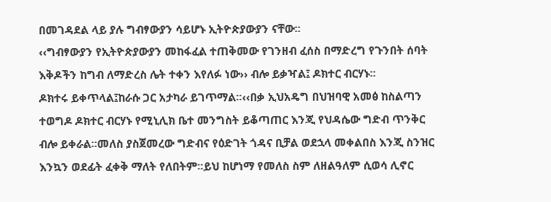በመገዳደል ላይ ያሉ ግብፃውያን ሳይሆኑ ኢትዮጵያውያን ናቸው፡፡
‹‹ግብፃውያን የኢትዮጵያውያን መከፋፈል ተጠቅመው የገንዘብ ፈሰስ በማድረግ የጉንበት ሰባት እቅዶችን ከግብ ለማድረስ ሌት ተቀን እየለፉ ነው›› ብሎ ይቃዣል፤ ዶክተር ብርሃኑ፡፡
ዶክተሩ ይቀጥላል፤ከራሱ ጋር አታካራ ይገጥማል፡፡‹‹በቃ ኢህአዴግ በህዝባዊ አመፅ ከስልጣን ተወግዶ ዶክተር ብርሃኑ የሚኒሊክ ቤተ መንግስት ይቆጣጠር እንጂ የህዳሴው ግድብ ጥንቅር ብሎ ይቀራል፡፡መለስ ያስጀመረው ግድብና የዕድገት ጎዳና ቢቻል ወደኋላ መቀልበስ እንጂ ስንዝር እንኳን ወደፊት ፈቀቅ ማለት የለበትም፡፡ይህ ከሆነማ የመለስ ስም ለዘልዓለም ሲወሳ ሊኖር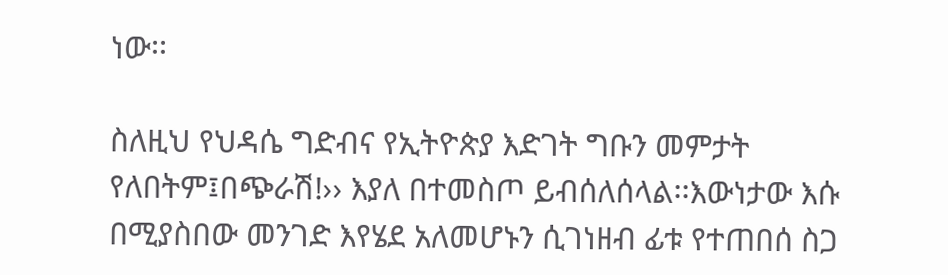ነው፡፡

ስለዚህ የህዳሴ ግድብና የኢትዮጵያ እድገት ግቡን መምታት የለበትም፤በጭራሽ!›› እያለ በተመስጦ ይብሰለሰላል፡፡እውነታው እሱ በሚያስበው መንገድ እየሄደ አለመሆኑን ሲገነዘብ ፊቱ የተጠበሰ ስጋ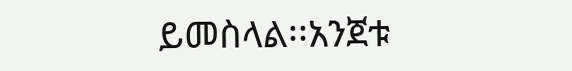ይመስላል፡፡አንጀቱ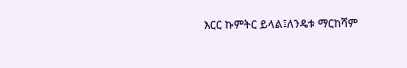እርር ኩምትር ይላል፤ለንዴቱ ማርከሻም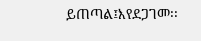ይጠጣል፤እየደጋገመ፡፡